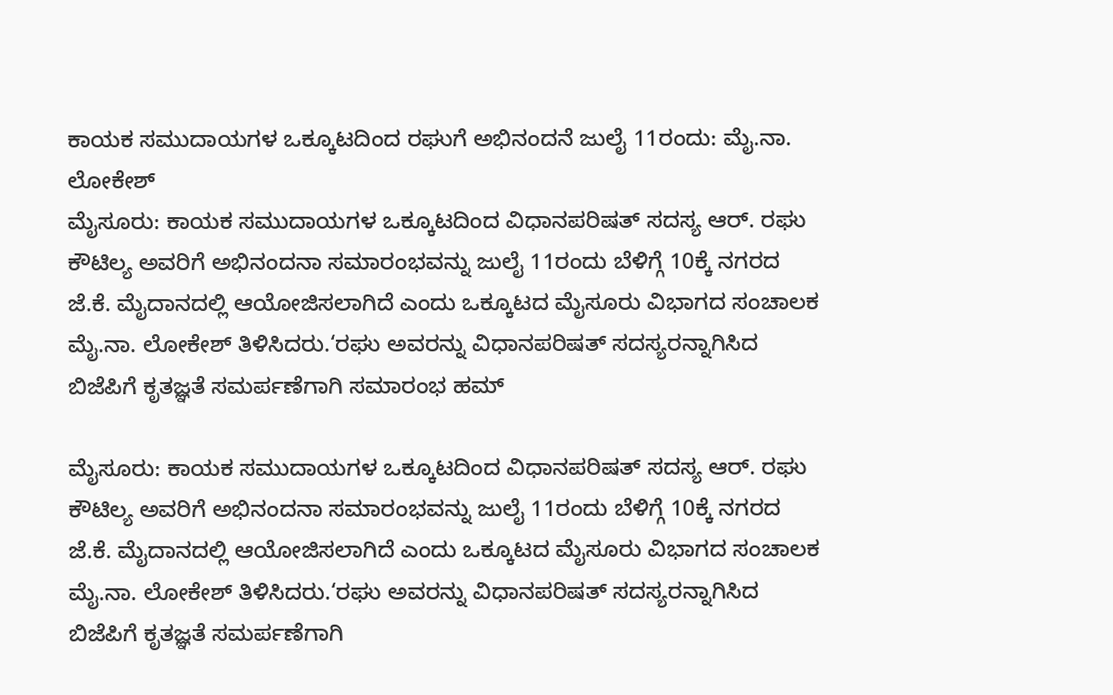ಕಾಯಕ ಸಮುದಾಯಗಳ ಒಕ್ಕೂಟದಿಂದ ರಘುಗೆ ಅಭಿನಂದನೆ ಜುಲೈ 11ರಂದು: ಮೈ.ನಾ. ಲೋಕೇಶ್
ಮೈಸೂರು: ಕಾಯಕ ಸಮುದಾಯಗಳ ಒಕ್ಕೂಟದಿಂದ ವಿಧಾನಪರಿಷತ್ ಸದಸ್ಯ ಆರ್. ರಘು ಕೌಟಿಲ್ಯ ಅವರಿಗೆ ಅಭಿನಂದನಾ ಸಮಾರಂಭವನ್ನು ಜುಲೈ 11ರಂದು ಬೆಳಿಗ್ಗೆ 10ಕ್ಕೆ ನಗರದ ಜೆ.ಕೆ. ಮೈದಾನದಲ್ಲಿ ಆಯೋಜಿಸಲಾಗಿದೆ ಎಂದು ಒಕ್ಕೂಟದ ಮೈಸೂರು ವಿಭಾಗದ ಸಂಚಾಲಕ ಮೈ.ನಾ. ಲೋಕೇಶ್ ತಿಳಿಸಿದರು.‘ರಘು ಅವರನ್ನು ವಿಧಾನಪರಿಷತ್ ಸದಸ್ಯರನ್ನಾಗಿಸಿದ ಬಿಜೆಪಿಗೆ ಕೃತಜ್ಞತೆ ಸಮರ್ಪಣೆಗಾಗಿ ಸಮಾರಂಭ ಹಮ್

ಮೈಸೂರು: ಕಾಯಕ ಸಮುದಾಯಗಳ ಒಕ್ಕೂಟದಿಂದ ವಿಧಾನಪರಿಷತ್ ಸದಸ್ಯ ಆರ್. ರಘು ಕೌಟಿಲ್ಯ ಅವರಿಗೆ ಅಭಿನಂದನಾ ಸಮಾರಂಭವನ್ನು ಜುಲೈ 11ರಂದು ಬೆಳಿಗ್ಗೆ 10ಕ್ಕೆ ನಗರದ ಜೆ.ಕೆ. ಮೈದಾನದಲ್ಲಿ ಆಯೋಜಿಸಲಾಗಿದೆ ಎಂದು ಒಕ್ಕೂಟದ ಮೈಸೂರು ವಿಭಾಗದ ಸಂಚಾಲಕ ಮೈ.ನಾ. ಲೋಕೇಶ್ ತಿಳಿಸಿದರು.‘ರಘು ಅವರನ್ನು ವಿಧಾನಪರಿಷತ್ ಸದಸ್ಯರನ್ನಾಗಿಸಿದ ಬಿಜೆಪಿಗೆ ಕೃತಜ್ಞತೆ ಸಮರ್ಪಣೆಗಾಗಿ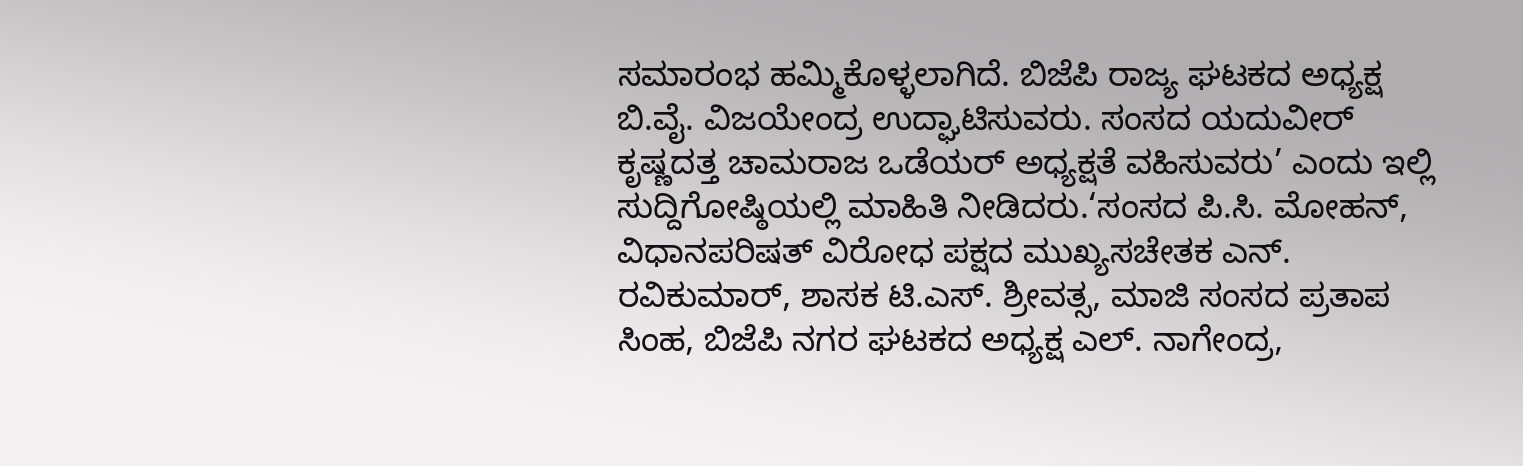ಸಮಾರಂಭ ಹಮ್ಮಿಕೊಳ್ಳಲಾಗಿದೆ. ಬಿಜೆಪಿ ರಾಜ್ಯ ಘಟಕದ ಅಧ್ಯಕ್ಷ ಬಿ.ವೈ. ವಿಜಯೇಂದ್ರ ಉದ್ಘಾಟಿಸುವರು. ಸಂಸದ ಯದುವೀರ್ ಕೃಷ್ಣದತ್ತ ಚಾಮರಾಜ ಒಡೆಯರ್ ಅಧ್ಯಕ್ಷತೆ ವಹಿಸುವರು’ ಎಂದು ಇಲ್ಲಿ ಸುದ್ದಿಗೋಷ್ಠಿಯಲ್ಲಿ ಮಾಹಿತಿ ನೀಡಿದರು.‘ಸಂಸದ ಪಿ.ಸಿ. ಮೋಹನ್, ವಿಧಾನಪರಿಷತ್ ವಿರೋಧ ಪಕ್ಷದ ಮುಖ್ಯಸಚೇತಕ ಎನ್. ರವಿಕುಮಾರ್, ಶಾಸಕ ಟಿ.ಎಸ್. ಶ್ರೀವತ್ಸ, ಮಾಜಿ ಸಂಸದ ಪ್ರತಾಪ ಸಿಂಹ, ಬಿಜೆಪಿ ನಗರ ಘಟಕದ ಅಧ್ಯಕ್ಷ ಎಲ್. ನಾಗೇಂದ್ರ,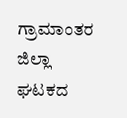ಗ್ರಾಮಾಂತರ ಜಿಲ್ಲಾ ಘಟಕದ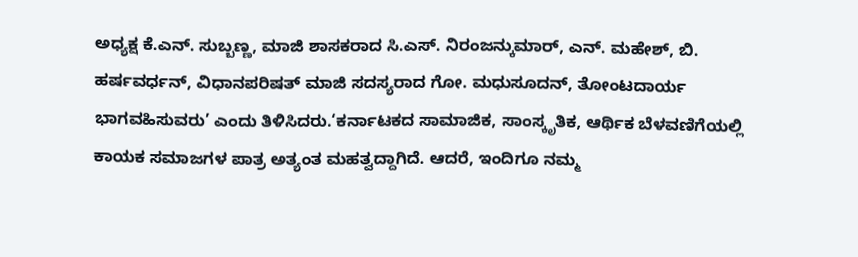ಅಧ್ಯಕ್ಷ ಕೆ.ಎನ್. ಸುಬ್ಬಣ್ಣ, ಮಾಜಿ ಶಾಸಕರಾದ ಸಿ.ಎಸ್. ನಿರಂಜನ್ಕುಮಾರ್, ಎನ್. ಮಹೇಶ್, ಬಿ. ಹರ್ಷವರ್ಧನ್, ವಿಧಾನಪರಿಷತ್ ಮಾಜಿ ಸದಸ್ಯರಾದ ಗೋ. ಮಧುಸೂದನ್, ತೋಂಟದಾರ್ಯ ಭಾಗವಹಿಸುವರು’ ಎಂದು ತಿಳಿಸಿದರು.‘ಕರ್ನಾಟಕದ ಸಾಮಾಜಿಕ, ಸಾಂಸ್ಕೃತಿಕ, ಆರ್ಥಿಕ ಬೆಳವಣಿಗೆಯಲ್ಲಿ ಕಾಯಕ ಸಮಾಜಗಳ ಪಾತ್ರ ಅತ್ಯಂತ ಮಹತ್ವದ್ದಾಗಿದೆ. ಆದರೆ, ಇಂದಿಗೂ ನಮ್ಮ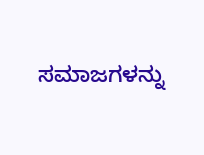ಸಮಾಜಗಳನ್ನು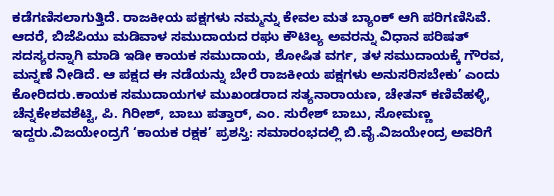ಕಡೆಗಣಿಸಲಾಗುತ್ತಿದೆ. ರಾಜಕೀಯ ಪಕ್ಷಗಳು ನಮ್ಮನ್ನು ಕೇವಲ ಮತ ಬ್ಯಾಂಕ್ ಆಗಿ ಪರಿಗಣಿಸಿವೆ. ಆದರೆ, ಬಿಜೆಪಿಯು ಮಡಿವಾಳ ಸಮುದಾಯದ ರಘು ಕೌಟಿಲ್ಯ ಅವರನ್ನು ವಿಧಾನ ಪರಿಷತ್ ಸದಸ್ಯರನ್ನಾಗಿ ಮಾಡಿ ಇಡೀ ಕಾಯಕ ಸಮುದಾಯ, ಶೋಷಿತ ವರ್ಗ, ತಳ ಸಮುದಾಯಕ್ಕೆ ಗೌರವ, ಮನ್ನಣೆ ನೀಡಿದೆ. ಆ ಪಕ್ಷದ ಈ ನಡೆಯನ್ನು ಬೇರೆ ರಾಜಕೀಯ ಪಕ್ಷಗಳು ಅನುಸರಿಸಬೇಕು’ ಎಂದು ಕೋರಿದರು.ಕಾಯಕ ಸಮುದಾಯಗಳ ಮುಖಂಡರಾದ ಸತ್ಯನಾರಾಯಣ, ಚೇತನ್ ಕಣಿವೆಹಳ್ಳಿ, ಚೆನ್ನಕೇಶವಶೆಟ್ಟಿ, ಪಿ. ಗಿರೀಶ್, ಬಾಬು ಪತ್ತಾರ್, ಎಂ. ಸುರೇಶ್ ಬಾಬು, ಸೋಮಣ್ಣ ಇದ್ದರು.ವಿಜಯೇಂದ್ರಗೆ ‘ಕಾಯಕ ರಕ್ಷಕ’ ಪ್ರಶಸ್ತಿ: ಸಮಾರಂಭದಲ್ಲಿ ಬಿ.ವೈ.ವಿಜಯೇಂದ್ರ ಅವರಿಗೆ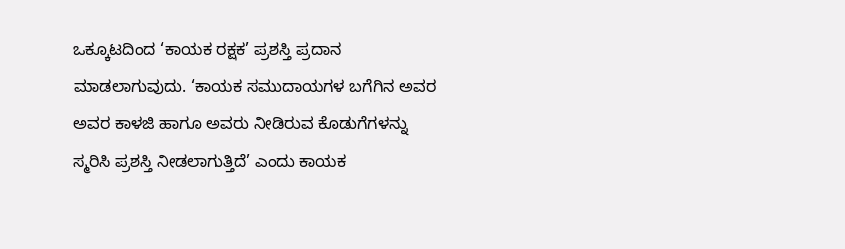ಒಕ್ಕೂಟದಿಂದ ‘ಕಾಯಕ ರಕ್ಷಕ’ ಪ್ರಶಸ್ತಿ ಪ್ರದಾನ ಮಾಡಲಾಗುವುದು. ‘ಕಾಯಕ ಸಮುದಾಯಗಳ ಬಗೆಗಿನ ಅವರ ಅವರ ಕಾಳಜಿ ಹಾಗೂ ಅವರು ನೀಡಿರುವ ಕೊಡುಗೆಗಳನ್ನು ಸ್ಮರಿಸಿ ಪ್ರಶಸ್ತಿ ನೀಡಲಾಗುತ್ತಿದೆ’ ಎಂದು ಕಾಯಕ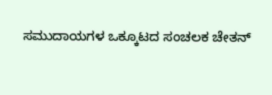ಸಮುದಾಯಗಳ ಒಕ್ಕೂಟದ ಸಂಚಲಕ ಚೇತನ್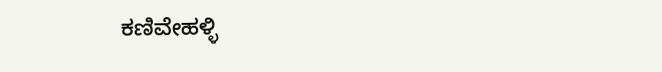ಕಣಿವೇಹಳ್ಳಿ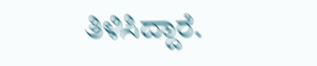ತಿಳಿಸಿದ್ದಾರೆ.